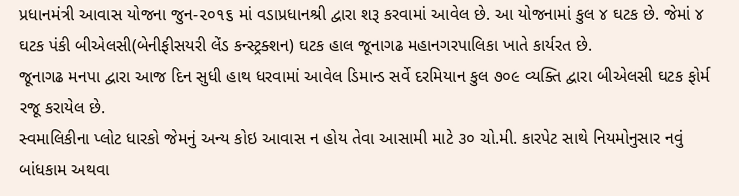પ્રધાનમંત્રી આવાસ યોજના જુન-૨૦૧૬ માં વડાપ્રધાનશ્રી દ્વારા શરૂ કરવામાં આવેલ છે. આ યોજનામાં કુલ ૪ ઘટક છે. જેમાં ૪ ઘટક પંકી બીએલસી(બેનીફીસયરી લેંડ કન્સ્ટ્રક્શન) ઘટક હાલ જૂનાગઢ મહાનગરપાલિકા ખાતે કાર્યરત છે.
જૂનાગઢ મનપા દ્વારા આજ દિન સુધી હાથ ધરવામાં આવેલ ડિમાન્ડ સર્વે દરમિયાન કુલ ૭૦૯ વ્યક્તિ દ્વારા બીએલસી ઘટક ફોર્મ રજૂ કરાયેલ છે.
સ્વમાલિકીના પ્લોટ ધારકો જેમનું અન્ય કોઇ આવાસ ન હોય તેવા આસામી માટે ૩૦ ચો.મી. કારપેટ સાથે નિયમોનુસાર નવું બાંધકામ અથવા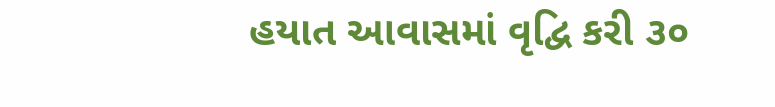હયાત આવાસમાં વૃદ્વિ કરી ૩૦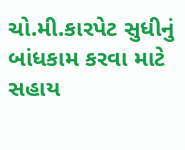ચો.મી.કારપેટ સુધીનું બાંધકામ કરવા માટે સહાય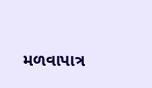મળવાપાત્ર